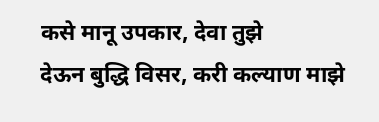कसे मानू उपकार, देवा तुझे
देऊन बुद्धि विसर, करी कल्याण माझे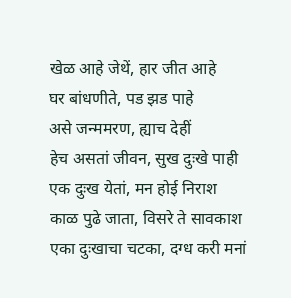खेळ आहे जेथें, हार जीत आहे
घर बांधणीते, पड झड पाहे
असे जन्ममरण, ह्याच देहीं
हेच असतां जीवन, सुख दुःखे पाही
एक दुःख येतां, मन होई निराश
काळ पुढे जाता, विसरे ते सावकाश
एका दुःखाचा चटका, दग्ध करी मनां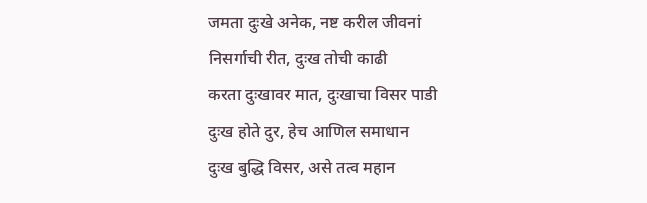जमता दुःखे अनेक, नष्ट करील जीवनां
निसर्गाची रीत, दुःख तोची काढी
करता दुःखावर मात, दुःखाचा विसर पाडी
दुःख होते दुर, हेच आणिल समाधान
दुःख बुद्धि विसर, असे तत्व महान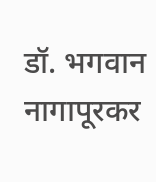डॉ. भगवान नागापूरकर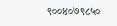९००४०७९८५०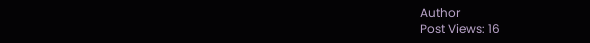Author
Post Views: 16